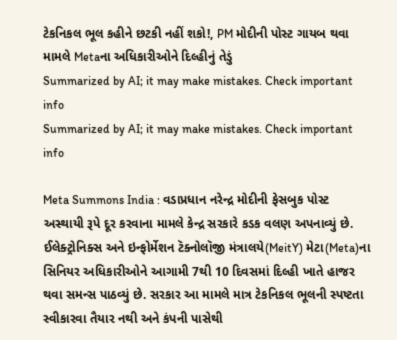ટેકનિકલ ભૂલ કહીને છટકી નહીં શકો!, PM મોદીની પોસ્ટ ગાયબ થવા મામલે Metaના અધિકારીઓને દિલ્હીનું તેડું
Summarized by AI; it may make mistakes. Check important info
Summarized by AI; it may make mistakes. Check important info

Meta Summons India : વડાપ્રધાન નરેન્દ્ર મોદીની ફેસબુક પોસ્ટ અસ્થાયી રૂપે દૂર કરવાના મામલે કેન્દ્ર સરકારે કડક વલણ અપનાવ્યું છે. ઈલેક્ટ્રોનિક્સ અને ઇન્ફોર્મેશન ટૅક્નોલૉજી મંત્રાલયે(MeitY) મેટા(Meta)ના સિનિયર અધિકારીઓને આગામી 7થી 10 દિવસમાં દિલ્હી ખાતે હાજર થવા સમન્સ પાઠવ્યું છે. સરકાર આ મામલે માત્ર ટેકનિકલ ભૂલની સ્પષ્ટતા સ્વીકારવા તૈયાર નથી અને કંપની પાસેથી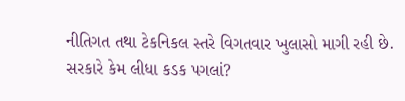નીતિગત તથા ટેકનિકલ સ્તરે વિગતવાર ખુલાસો માગી રહી છે.
સરકારે કેમ લીધા કડક પગલાં?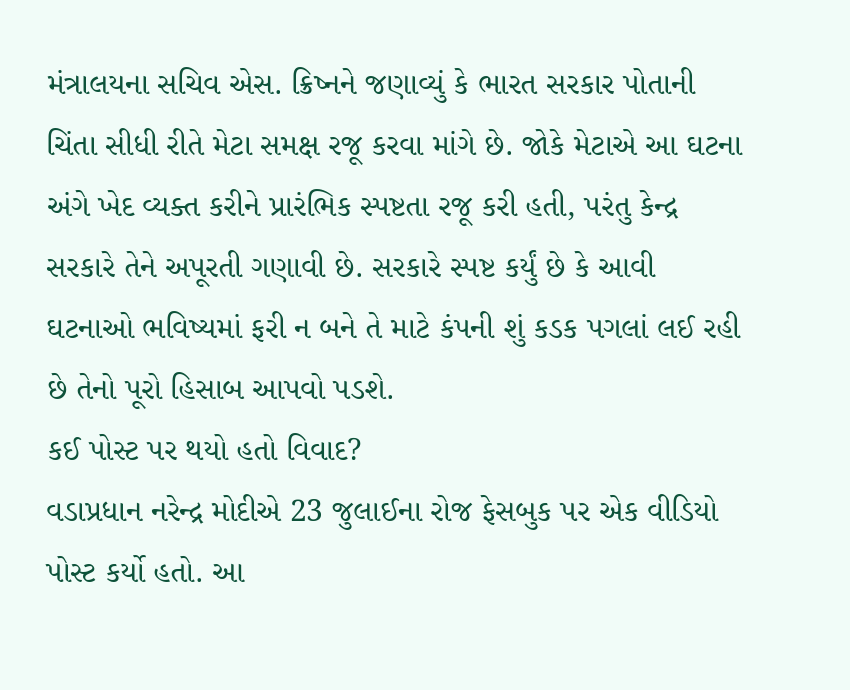મંત્રાલયના સચિવ એસ. ક્રિષ્નને જણાવ્યું કે ભારત સરકાર પોતાની ચિંતા સીધી રીતે મેટા સમક્ષ રજૂ કરવા માંગે છે. જોકે મેટાએ આ ઘટના અંગે ખેદ વ્યક્ત કરીને પ્રારંભિક સ્પષ્ટતા રજૂ કરી હતી, પરંતુ કેન્દ્ર સરકારે તેને અપૂરતી ગણાવી છે. સરકારે સ્પષ્ટ કર્યું છે કે આવી ઘટનાઓ ભવિષ્યમાં ફરી ન બને તે માટે કંપની શું કડક પગલાં લઈ રહી છે તેનો પૂરો હિસાબ આપવો પડશે.
કઈ પોસ્ટ પર થયો હતો વિવાદ?
વડાપ્રધાન નરેન્દ્ર મોદીએ 23 જુલાઈના રોજ ફેસબુક પર એક વીડિયો પોસ્ટ કર્યો હતો. આ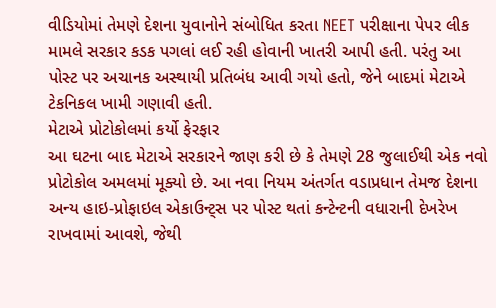વીડિયોમાં તેમણે દેશના યુવાનોને સંબોધિત કરતા NEET પરીક્ષાના પેપર લીક મામલે સરકાર કડક પગલાં લઈ રહી હોવાની ખાતરી આપી હતી. પરંતુ આ પોસ્ટ પર અચાનક અસ્થાયી પ્રતિબંધ આવી ગયો હતો, જેને બાદમાં મેટાએ ટેકનિકલ ખામી ગણાવી હતી.
મેટાએ પ્રોટોકોલમાં કર્યો ફેરફાર
આ ઘટના બાદ મેટાએ સરકારને જાણ કરી છે કે તેમણે 28 જુલાઈથી એક નવો પ્રોટોકોલ અમલમાં મૂક્યો છે. આ નવા નિયમ અંતર્ગત વડાપ્રધાન તેમજ દેશના અન્ય હાઇ-પ્રોફાઇલ એકાઉન્ટ્સ પર પોસ્ટ થતાં કન્ટેન્ટની વધારાની દેખરેખ રાખવામાં આવશે, જેથી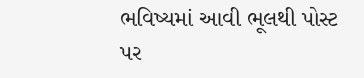ભવિષ્યમાં આવી ભૂલથી પોસ્ટ પર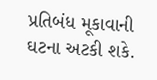પ્રતિબંધ મૂકાવાની ઘટના અટકી શકે.